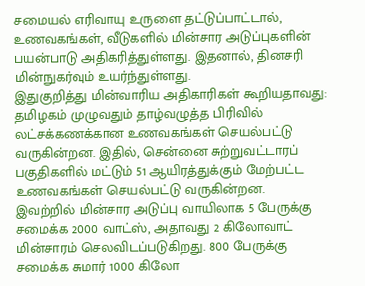சமையல் எரிவாயு உருளை தட்டுப்பாட்டால், உணவகங்கள், வீடுகளில் மின்சார அடுப்புகளின் பயன்பாடு அதிகரித்துள்ளது. இதனால், தினசரி மின்நுகர்வும் உயர்ந்துள்ளது.
இதுகுறித்து மின்வாரிய அதிகாரிகள் கூறியதாவது: தமிழகம் முழுவதும் தாழ்வழுத்த பிரிவில் லட்சக்கணக்கான உணவகங்கள் செயல்பட்டு வருகின்றன. இதில், சென்னை சுற்றுவட்டாரப் பகுதிகளில் மட்டும் 51 ஆயிரத்துக்கும் மேற்பட்ட உணவகங்கள் செயல்பட்டு வருகின்றன.
இவற்றில் மின்சார அடுப்பு வாயிலாக 5 பேருக்கு சமைக்க 2000 வாட்ஸ், அதாவது 2 கிலோவாட் மின்சாரம் செலவிடப்படுகிறது. 800 பேருக்கு சமைக்க சுமார் 1000 கிலோ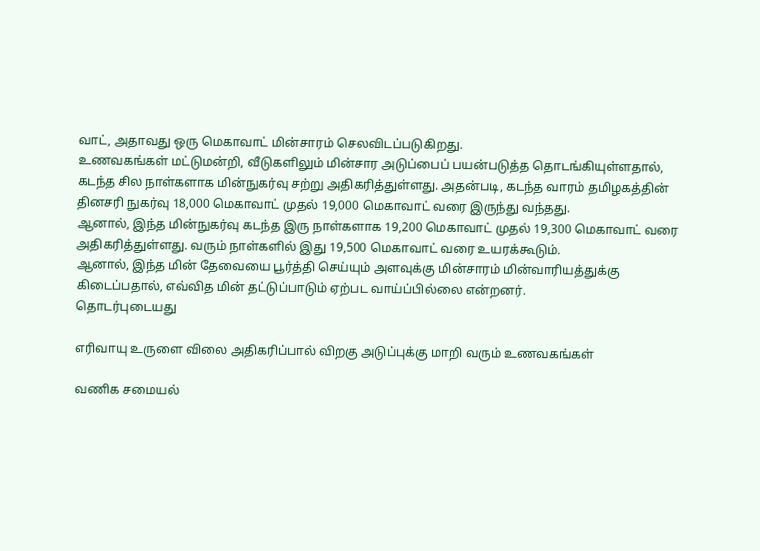வாட், அதாவது ஒரு மெகாவாட் மின்சாரம் செலவிடப்படுகிறது.
உணவகங்கள் மட்டுமன்றி, வீடுகளிலும் மின்சார அடுப்பைப் பயன்படுத்த தொடங்கியுள்ளதால், கடந்த சில நாள்களாக மின்நுகர்வு சற்று அதிகரித்துள்ளது. அதன்படி, கடந்த வாரம் தமிழகத்தின் தினசரி நுகர்வு 18,000 மெகாவாட் முதல் 19,000 மெகாவாட் வரை இருந்து வந்தது.
ஆனால், இந்த மின்நுகர்வு கடந்த இரு நாள்களாக 19,200 மெகாவாட் முதல் 19,300 மெகாவாட் வரை அதிகரித்துள்ளது. வரும் நாள்களில் இது 19,500 மெகாவாட் வரை உயரக்கூடும்.
ஆனால், இந்த மின் தேவையை பூர்த்தி செய்யும் அளவுக்கு மின்சாரம் மின்வாரியத்துக்கு கிடைப்பதால், எவ்வித மின் தட்டுப்பாடும் ஏற்பட வாய்ப்பில்லை என்றனர்.
தொடர்புடையது

எரிவாயு உருளை விலை அதிகரிப்பால் விறகு அடுப்புக்கு மாறி வரும் உணவகங்கள்

வணிக சமையல்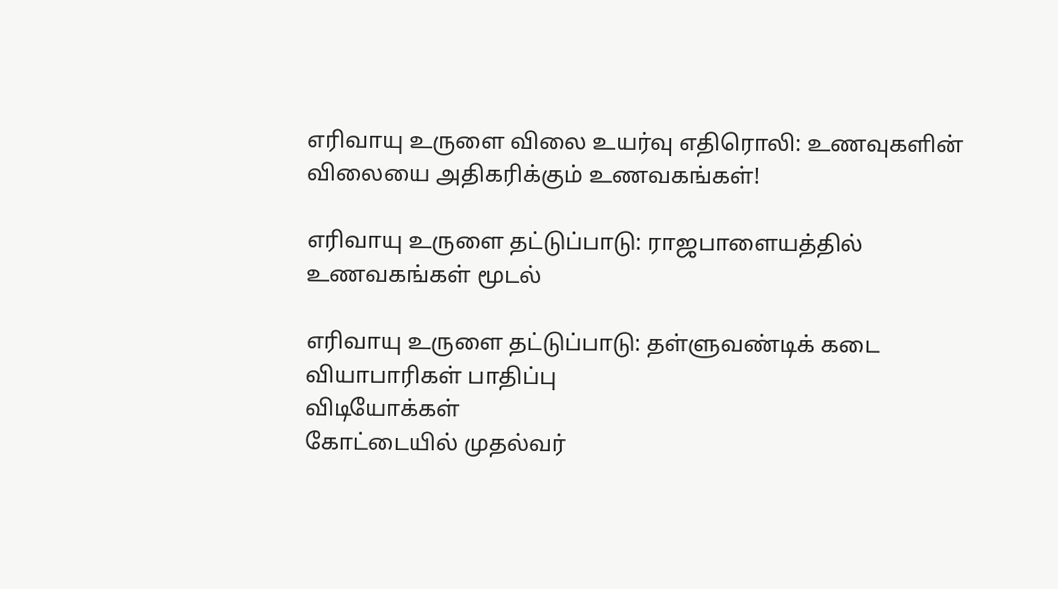எரிவாயு உருளை விலை உயர்வு எதிரொலி: உணவுகளின் விலையை அதிகரிக்கும் உணவகங்கள்!

எரிவாயு உருளை தட்டுப்பாடு: ராஜபாளையத்தில் உணவகங்கள் மூடல்

எரிவாயு உருளை தட்டுப்பாடு: தள்ளுவண்டிக் கடை வியாபாரிகள் பாதிப்பு
விடியோக்கள்
கோட்டையில் முதல்வர்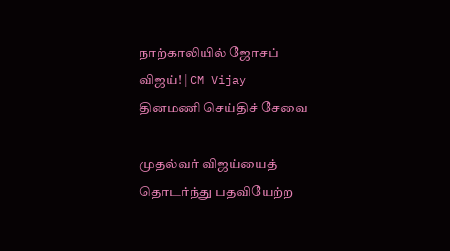நாற்காலியில் ஜோசப் விஜய்! | CM Vijay
தினமணி செய்திச் சேவை

முதல்வர் விஜய்யைத் தொடர்ந்து பதவியேற்ற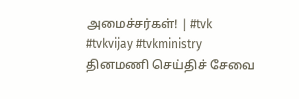அமைச்சர்கள்! | #tvk #tvkvijay #tvkministry
தினமணி செய்திச் சேவை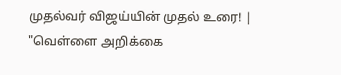முதல்வர் விஜய்யின் முதல் உரை! | "வெள்ளை அறிக்கை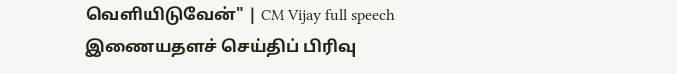வெளியிடுவேன்" | CM Vijay full speech
இணையதளச் செய்திப் பிரிவு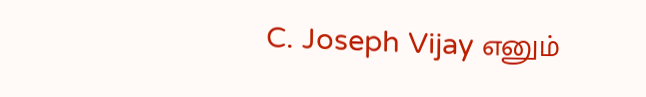C. Joseph Vijay எனும்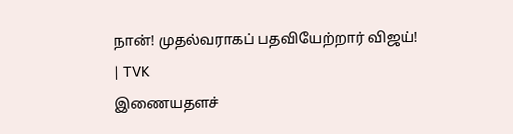நான்! முதல்வராகப் பதவியேற்றார் விஜய்! | TVK
இணையதளச்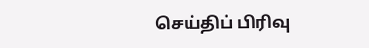செய்திப் பிரிவு